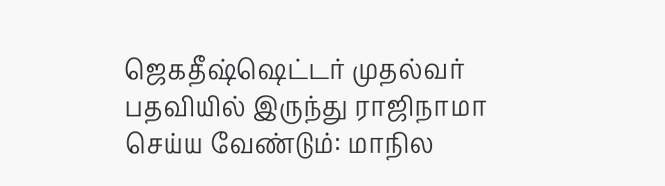ஜெகதீஷ்ஷெட்டர் முதல்வர் பதவியில் இருந்து ராஜிநாமா செய்ய வேண்டும்: மாநில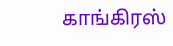காங்கிரஸ்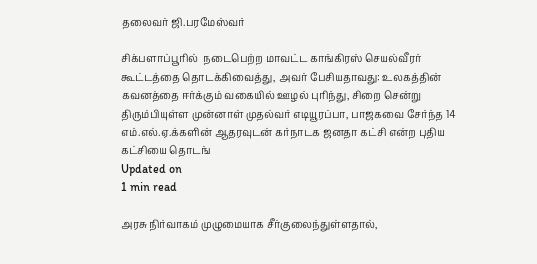தலைவர் ஜி.பரமேஸ்வர்

சிக்பளாப்பூரில்  நடைபெற்ற மாவட்ட காங்கிரஸ் செயல்வீரர் கூட்டத்தை தொடக்கிவைத்து, அவர் பேசியதாவது: உலகத்தின் கவனத்தை ஈர்க்கும் வகையில் ஊழல் புரிந்து, சிறை சென்று திரும்பியுள்ள முன்னாள் முதல்வர் எடியூரப்பா, பாஜகவை சேர்ந்த 14 எம்.எல்.ஏ.க்களின் ஆதரவுடன் கர்நாடக ஜனதா கட்சி என்ற புதிய கட்சியை தொடங்
Updated on
1 min read

அரசு நிர்வாகம் முழுமையாக சீர்குலைந்துள்ளதால்,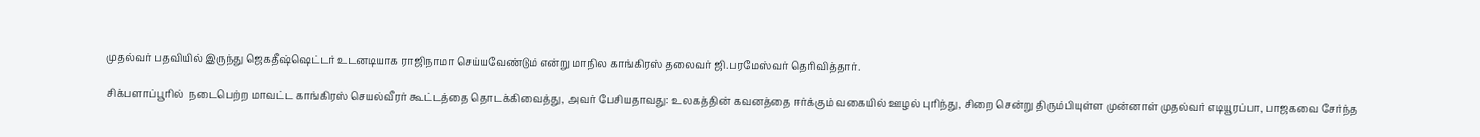முதல்வர் பதவியில் இருந்து ஜெகதீஷ்ஷெட்டர் உடனடியாக ராஜிநாமா செய்யவேண்டும் என்று மாநில காங்கிரஸ் தலைவர் ஜி.பரமேஸ்வர் தெரிவித்தார்.

சிக்பளாப்பூரில்  நடைபெற்ற மாவட்ட காங்கிரஸ் செயல்வீரர் கூட்டத்தை தொடக்கிவைத்து, அவர் பேசியதாவது: உலகத்தின் கவனத்தை ஈர்க்கும் வகையில் ஊழல் புரிந்து, சிறை சென்று திரும்பியுள்ள முன்னாள் முதல்வர் எடியூரப்பா, பாஜகவை சேர்ந்த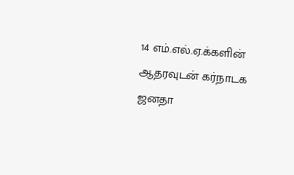14 எம்.எல்.ஏ.க்களின் ஆதரவுடன் கர்நாடக ஜனதா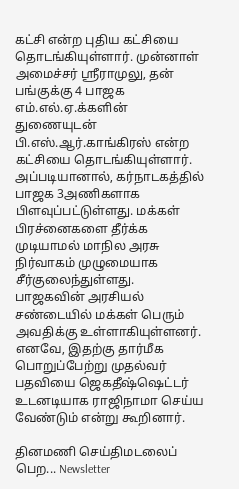கட்சி என்ற புதிய கட்சியை தொடங்கியுள்ளார். முன்னாள் அமைச்சர் ஸ்ரீராமுலு, தன் பங்குக்கு 4 பாஜக எம்.எல்.ஏ.க்களின் துணையுடன் பி.எஸ்.ஆர்.காங்கிரஸ் என்ற கட்சியை தொடங்கியுள்ளார். அப்படியானால், கர்நாடகத்தில் பாஜக 3அணிகளாக பிளவுப்பட்டுள்ளது. மக்கள் பிரச்னைகளை தீர்க்க முடியாமல் மாநில அரசு நிர்வாகம் முழுமையாக சீர்குலைந்துள்ளது. பாஜகவின் அரசியல் சண்டையில் மக்கள் பெரும் அவதிக்கு உள்ளாகியுள்ளனர். எனவே, இதற்கு தார்மீக பொறுப்பேற்று முதல்வர் பதவியை ஜெகதீஷ்ஷெட்டர் உடனடியாக ராஜிநாமா செய்ய வேண்டும் என்று கூறினார்.

தினமணி செய்திமடலைப் பெற... Newsletter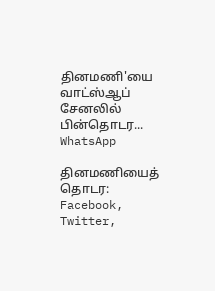தினமணி'யை வாட்ஸ்ஆப் சேனலில் பின்தொடர... WhatsApp

தினமணியைத் தொடர: Facebook, Twitter,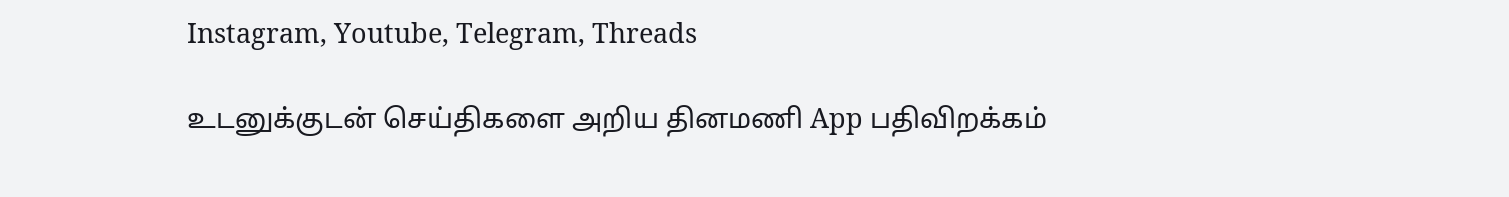Instagram, Youtube, Telegram, Threads

உடனுக்குடன் செய்திகளை அறிய தினமணி App பதிவிறக்கம்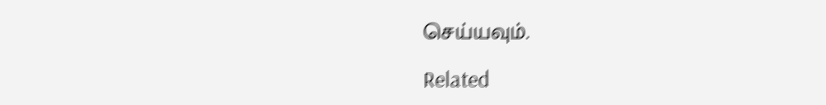செய்யவும்.

Related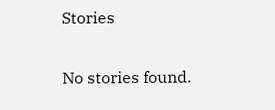Stories

No stories found.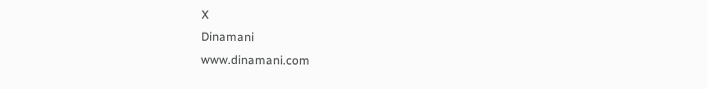X
Dinamani
www.dinamani.com